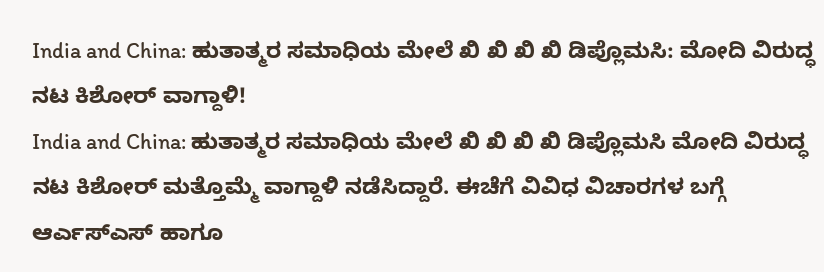India and China: ಹುತಾತ್ಮರ ಸಮಾಧಿಯ ಮೇಲೆ ಖಿ ಖಿ ಖಿ ಖಿ ಡಿಪ್ಲೊಮಸಿ: ಮೋದಿ ವಿರುದ್ಧ ನಟ ಕಿಶೋರ್ ವಾಗ್ದಾಳಿ!
India and China: ಹುತಾತ್ಮರ ಸಮಾಧಿಯ ಮೇಲೆ ಖಿ ಖಿ ಖಿ ಖಿ ಡಿಪ್ಲೊಮಸಿ ಮೋದಿ ವಿರುದ್ಧ ನಟ ಕಿಶೋರ್ ಮತ್ತೊಮ್ಮೆ ವಾಗ್ದಾಳಿ ನಡೆಸಿದ್ದಾರೆ. ಈಚೆಗೆ ವಿವಿಧ ವಿಚಾರಗಳ ಬಗ್ಗೆ ಆರ್ಎಸ್ಎಸ್ ಹಾಗೂ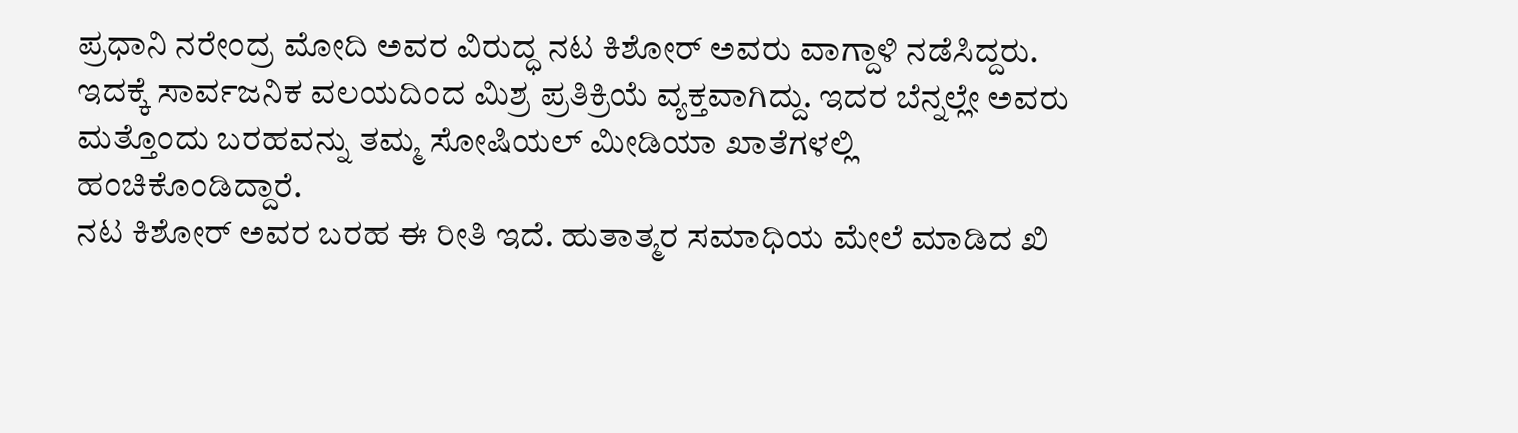ಪ್ರಧಾನಿ ನರೇಂದ್ರ ಮೋದಿ ಅವರ ವಿರುದ್ಧ ನಟ ಕಿಶೋರ್ ಅವರು ವಾಗ್ದಾಳಿ ನಡೆಸಿದ್ದರು. ಇದಕ್ಕೆ ಸಾರ್ವಜನಿಕ ವಲಯದಿಂದ ಮಿಶ್ರ ಪ್ರತಿಕ್ರಿಯೆ ವ್ಯಕ್ತವಾಗಿದ್ದು. ಇದರ ಬೆನ್ನಲ್ಲೇ ಅವರು ಮತ್ತೊಂದು ಬರಹವನ್ನು ತಮ್ಮ ಸೋಷಿಯಲ್ ಮೀಡಿಯಾ ಖಾತೆಗಳಲ್ಲಿ ಹಂಚಿಕೊಂಡಿದ್ದಾರೆ.
ನಟ ಕಿಶೋರ್ ಅವರ ಬರಹ ಈ ರೀತಿ ಇದೆ. ಹುತಾತ್ಮರ ಸಮಾಧಿಯ ಮೇಲೆ ಮಾಡಿದ ಖಿ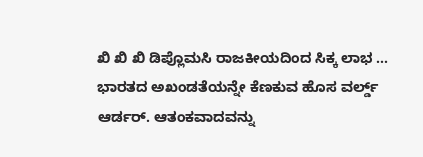ಖಿ ಖಿ ಖಿ ಡಿಪ್ಲೊಮಸಿ ರಾಜಕೀಯದಿಂದ ಸಿಕ್ಕ ಲಾಭ ... ಭಾರತದ ಅಖಂಡತೆಯನ್ನೇ ಕೆಣಕುವ ಹೊಸ ವರ್ಲ್ಡ್ ಆರ್ಡರ್. ಆತಂಕವಾದವನ್ನು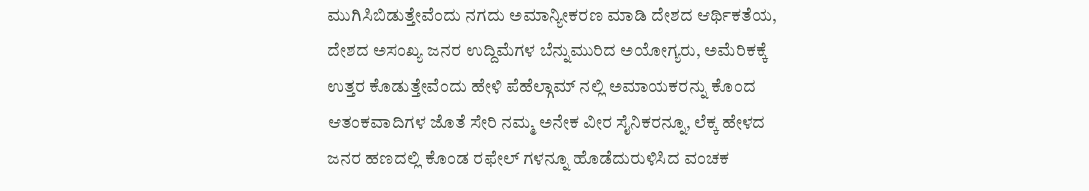ಮುಗಿಸಿಬಿಡುತ್ತೇವೆಂದು ನಗದು ಅಮಾನ್ಯೀಕರಣ ಮಾಡಿ ದೇಶದ ಆರ್ಥಿಕತೆಯ, ದೇಶದ ಅಸಂಖ್ಯ ಜನರ ಉದ್ದಿಮೆಗಳ ಬೆನ್ನುಮುರಿದ ಅಯೋಗ್ಯರು, ಅಮೆರಿಕಕ್ಕೆ ಉತ್ತರ ಕೊಡುತ್ತೇವೆಂದು ಹೇಳಿ ಪೆಹೆಲ್ಗಾಮ್ ನಲ್ಲಿ ಅಮಾಯಕರನ್ನು ಕೊಂದ ಆತಂಕವಾದಿಗಳ ಜೊತೆ ಸೇರಿ ನಮ್ಮ ಅನೇಕ ವೀರ ಸೈನಿಕರನ್ನೂ, ಲೆಕ್ಕ ಹೇಳದ ಜನರ ಹಣದಲ್ಲಿ ಕೊಂಡ ರಫೇಲ್ ಗಳನ್ನೂ ಹೊಡೆದುರುಳಿಸಿದ ವಂಚಕ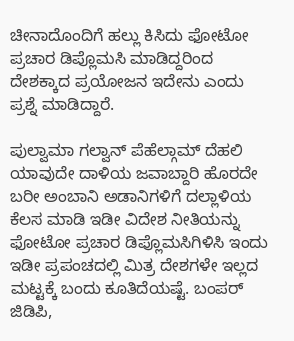ಚೀನಾದೊಂದಿಗೆ ಹಲ್ಲು ಕಿಸಿದು ಫೋಟೋ ಪ್ರಚಾರ ಡಿಪ್ಲೊಮಸಿ ಮಾಡಿದ್ದರಿಂದ ದೇಶಕ್ಕಾದ ಪ್ರಯೋಜನ ಇದೇನು ಎಂದು ಪ್ರಶ್ನೆ ಮಾಡಿದ್ದಾರೆ.

ಪುಲ್ವಾಮಾ ಗಲ್ವಾನ್ ಪೆಹೆಲ್ಗಾಮ್ ದೆಹಲಿ ಯಾವುದೇ ದಾಳಿಯ ಜವಾಬ್ದಾರಿ ಹೊರದೇ ಬರೀ ಅಂಬಾನಿ ಅಡಾನಿಗಳಿಗೆ ದಲ್ಲಾಳಿಯ ಕೆಲಸ ಮಾಡಿ ಇಡೀ ವಿದೇಶ ನೀತಿಯನ್ನು ಫೋಟೋ ಪ್ರಚಾರ ಡಿಪ್ಲೊಮಸಿಗಿಳಿಸಿ ಇಂದು ಇಡೀ ಪ್ರಪಂಚದಲ್ಲಿ ಮಿತ್ರ ದೇಶಗಳೇ ಇಲ್ಲದ ಮಟ್ಟಕ್ಕೆ ಬಂದು ಕೂತಿದೆಯಷ್ಟೆ. ಬಂಪರ್ ಜಿಡಿಪಿ,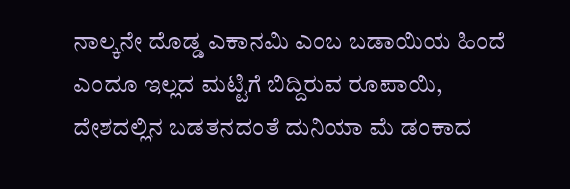ನಾಲ್ಕನೇ ದೊಡ್ಡ ಎಕಾನಮಿ ಎಂಬ ಬಡಾಯಿಯ ಹಿಂದೆ ಎಂದೂ ಇಲ್ಲದ ಮಟ್ಟಿಗೆ ಬಿದ್ದಿರುವ ರೂಪಾಯಿ, ದೇಶದಲ್ಲಿನ ಬಡತನದಂತೆ ದುನಿಯಾ ಮೆ ಡಂಕಾದ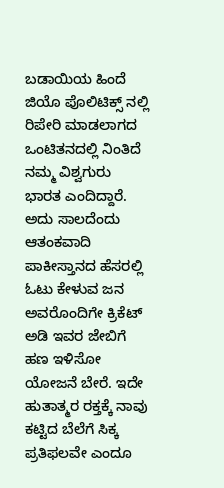ಬಡಾಯಿಯ ಹಿಂದೆ ಜಿಯೊ ಪೊಲಿಟಿಕ್ಸ್ ನಲ್ಲಿ ರಿಪೇರಿ ಮಾಡಲಾಗದ ಒಂಟಿತನದಲ್ಲಿ ನಿಂತಿದೆ ನಮ್ಮ ವಿಶ್ವಗುರು ಭಾರತ ಎಂದಿದ್ದಾರೆ.
ಅದು ಸಾಲದೆಂದು ಆತಂಕವಾದಿ ಪಾಕೀಸ್ತಾನದ ಹೆಸರಲ್ಲಿ ಓಟು ಕೇಳುವ ಜನ ಅವರೊಂದಿಗೇ ಕ್ರಿಕೆಟ್ ಅಡಿ ಇವರ ಜೇಬಿಗೆ ಹಣ ಇಳಿಸೋ ಯೋಜನೆ ಬೇರೆ. ಇದೇ ಹುತಾತ್ಮರ ರಕ್ತಕ್ಕೆ ನಾವು ಕಟ್ಟಿದ ಬೆಲೆಗೆ ಸಿಕ್ಕ ಪ್ರತಿಫಲವೇ ಎಂದೂ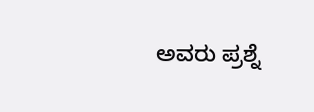ಅವರು ಪ್ರಶ್ನೆ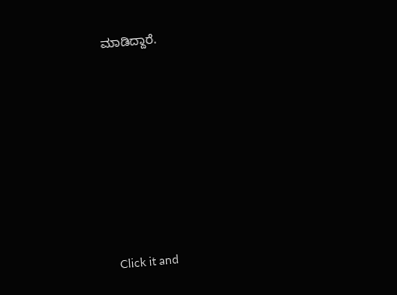ಮಾಡಿದ್ದಾರೆ.












Click it and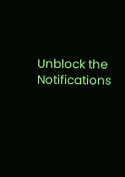Unblock the Notifications